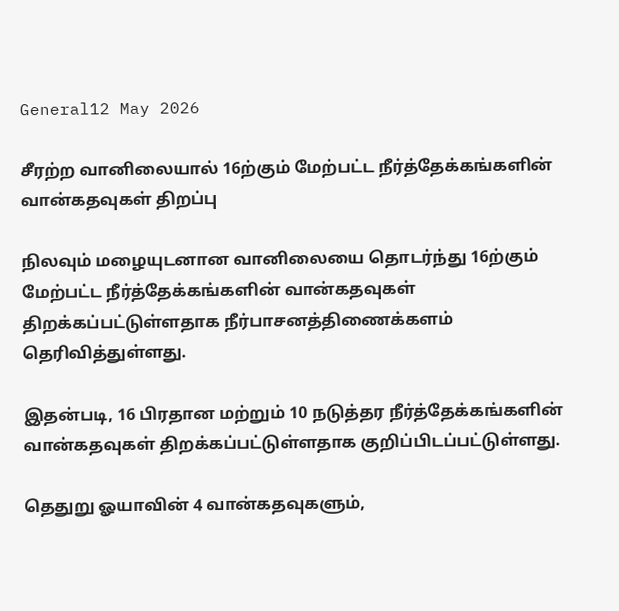General12 May 2026

சீரற்ற வானிலையால் 16ற்கும் மேற்பட்ட நீர்த்தேக்கங்களின் வான்கதவுகள் திறப்பு

நிலவும் மழையுடனான வானிலையை தொடர்ந்து 16ற்கும் மேற்பட்ட நீர்த்தேக்கங்களின் வான்கதவுகள் திறக்கப்பட்டுள்ளதாக நீர்பாசனத்திணைக்களம் தெரிவித்துள்ளது.

இதன்படி, 16 பிரதான மற்றும் 10 நடுத்தர நீர்த்தேக்கங்களின் வான்கதவுகள் திறக்கப்பட்டுள்ளதாக குறிப்பிடப்பட்டுள்ளது.

தெதுறு ஓயாவின் 4 வான்கதவுகளும்,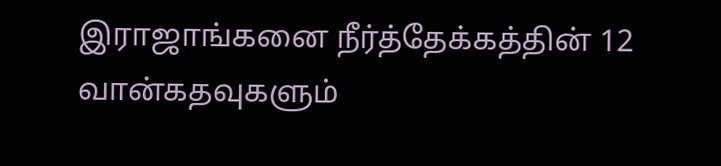இராஜாங்கனை நீர்த்தேக்கத்தின் 12 வான்கதவுகளும்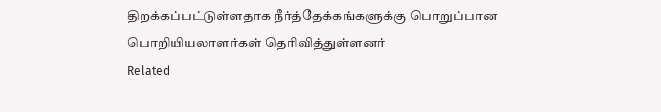திறக்கப்பட்டுள்ளதாக நீர்த்தேக்கங்களுக்கு பொறுப்பான பொறியியலாளர்கள் தெரிவித்துள்ளனர்
Related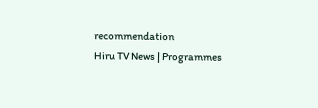recommendation
Hiru TV News | Programmes